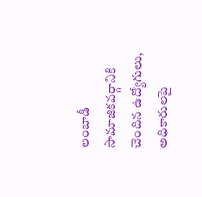లంబాడీ సామాజికవర్గానికి చెందిన ఉద్యోగులు, అధికారులపై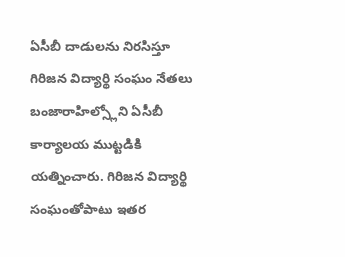ఏసీబీ దాడులను నిరసిస్తూ గిరిజన విద్యార్థి సంఘం నేతలు బంజారాహిల్స్లోని ఏసీబీ కార్యాలయ ముట్టడికి యత్నించారు. గిరిజన విద్యార్థి సంఘంతోపాటు ఇతర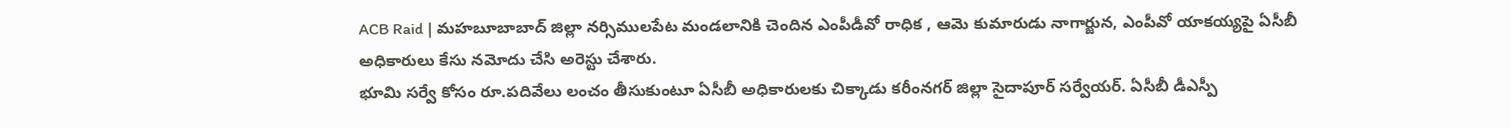ACB Raid | మహబూబాబాద్ జిల్లా నర్సిములపేట మండలానికి చెందిన ఎంపీడీవో రాధిక , ఆమె కుమారుడు నాగార్జున, ఎంపీవో యాకయ్యపై ఏసీబీ అధికారులు కేసు నమోదు చేసి అరెస్టు చేశారు.
భూమి సర్వే కోసం రూ.పదివేలు లంచం తీసుకుంటూ ఏసీబీ అధికారులకు చిక్కాడు కరీంనగర్ జిల్లా సైదాపూర్ సర్వేయర్. ఏసీబీ డీఎస్పీ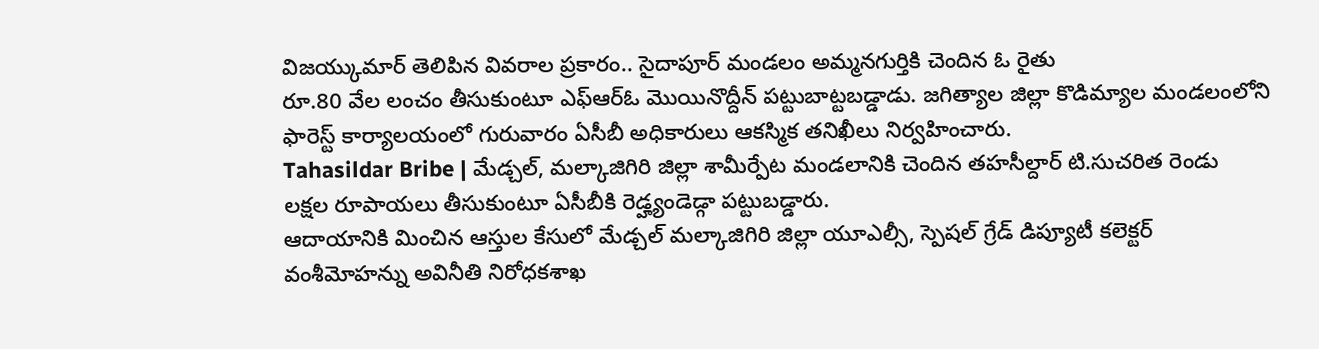విజయ్కుమార్ తెలిపిన వివరాల ప్రకారం.. సైదాపూర్ మండలం అమ్మనగుర్తికి చెందిన ఓ రైతు
రూ.80 వేల లంచం తీసుకుంటూ ఎఫ్ఆర్ఓ మొయినొద్దీన్ పట్టుబాట్టబడ్డాడు. జగిత్యాల జిల్లా కొడిమ్యాల మండలంలోని ఫారెస్ట్ కార్యాలయంలో గురువారం ఏసీబీ అధికారులు ఆకస్మిక తనిఖీలు నిర్వహించారు.
Tahasildar Bribe | మేడ్చల్, మల్కాజిగిరి జిల్లా శామీర్పేట మండలానికి చెందిన తహసీల్దార్ టి.సుచరిత రెండు లక్షల రూపాయలు తీసుకుంటూ ఏసీబీకి రెడ్హ్యండెడ్గా పట్టుబడ్డారు.
ఆదాయానికి మించిన ఆస్తుల కేసులో మేడ్చల్ మల్కాజిగిరి జిల్లా యూఎల్సీ, స్పెషల్ గ్రేడ్ డిప్యూటీ కలెక్టర్ వంశీమోహన్ను అవినీతి నిరోధకశాఖ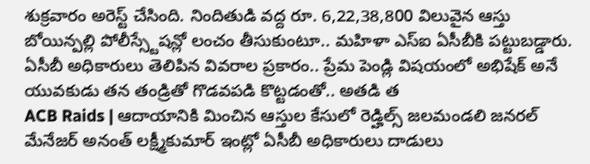శుక్రవారం అరెస్ట్ చేసింది. నిందితుడి వద్ద రూ. 6,22,38,800 విలువైన ఆస్తు
బోయిన్పల్లి పోలీస్స్టేషన్లో లంచం తీసుకుంటూ.. మహిళా ఎస్ఐ ఏసీబీకి పట్టుబడ్డారు. ఏసీబీ అధికారులు తెలిపిన వివరాల ప్రకారం.. ప్రేమ పెండ్లి విషయంలో అభిషేక్ అనే యువకుడు తన తండ్రితో గొడవపడి కొట్టడంతో.. అతడి త
ACB Raids | ఆదాయానికి మించిన ఆస్తుల కేసులో రెడ్హిల్స్ జలమండలి జనరల్ మేనేజర్ అనంత్ లక్ష్మీకుమార్ ఇంట్లో ఏసీబీ అధికారులు దాడులు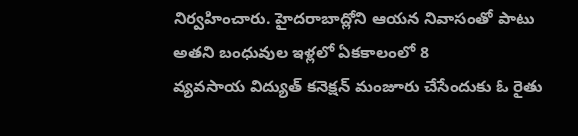నిర్వహించారు. హైదరాబాద్లోని ఆయన నివాసంతో పాటు అతని బంధువుల ఇళ్లలో ఏకకాలంలో 8
వ్యవసాయ విద్యుత్ కనెక్షన్ మంజూరు చేసేందుకు ఓ రైతు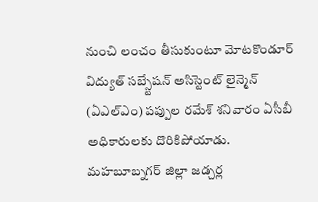నుంచి లంచం తీసుకుంటూ మోటకొండూర్ విద్యుత్ సబ్స్టేషన్ అసిస్టెంట్ లైన్మెన్ (ఏఎల్ఎం) పప్పుల రమేశ్ శనివారం ఏసీబీ అధికారులకు దొరికిపోయాడు.
మహబూబ్నగర్ జిల్లా జడ్చర్ల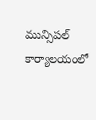మున్సిపల్ కార్యాలయంలో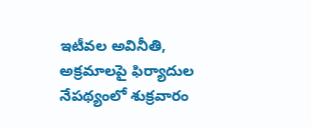ఇటీవల అవినీతి, అక్రమాలపై ఫిర్యాదుల నేపథ్యంలో శుక్రవారం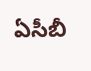ఏసీబీ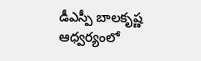డీఎస్పీ బాలకృష్ణ ఆధ్వర్యంలో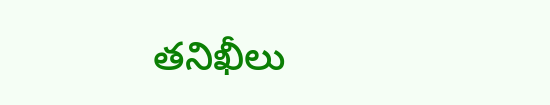తనిఖీలు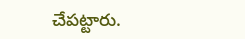చేపట్టారు.